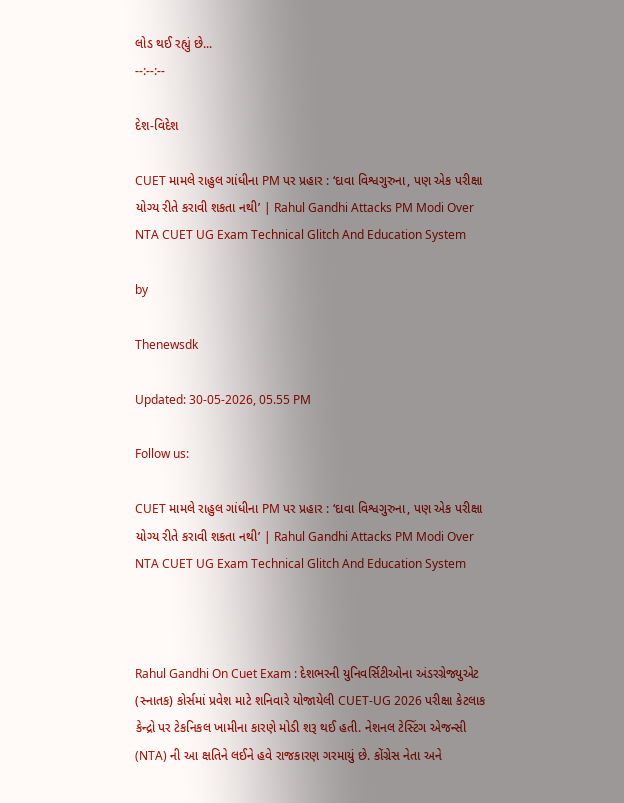લોડ થઈ રહ્યું છે...
--:--:--

દેશ-વિદેશ

CUET મામલે રાહુલ ગાંધીના PM પર પ્રહાર : ‘દાવા વિશ્વગુરુના, પણ એક પરીક્ષા યોગ્ય રીતે કરાવી શકતા નથી’ | Rahul Gandhi Attacks PM Modi Over NTA CUET UG Exam Technical Glitch And Education System

by

Thenewsdk

Updated: 30-05-2026, 05.55 PM

Follow us:

CUET મામલે રાહુલ ગાંધીના PM પર પ્રહાર : ‘દાવા વિશ્વગુરુના, પણ એક પરીક્ષા યોગ્ય રીતે કરાવી શકતા નથી’ | Rahul Gandhi Attacks PM Modi Over NTA CUET UG Exam Technical Glitch And Education System



Rahul Gandhi On Cuet Exam : દેશભરની યુનિવર્સિટીઓના અંડરગ્રેજ્યુએટ (સ્નાતક) કોર્સમાં પ્રવેશ માટે શનિવારે યોજાયેલી CUET-UG 2026 પરીક્ષા કેટલાક કેન્દ્રો પર ટેકનિકલ ખામીના કારણે મોડી શરૂ થઈ હતી. નેશનલ ટેસ્ટિંગ એજન્સી (NTA) ની આ ક્ષતિને લઈને હવે રાજકારણ ગરમાયું છે. કોંગ્રેસ નેતા અને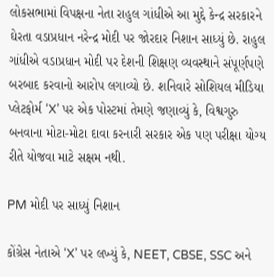લોકસભામાં વિપક્ષના નેતા રાહુલ ગાંધીએ આ મુદ્દે કેન્દ્ર સરકારને ઘેરતા વડાપ્રધાન નરેન્દ્ર મોદી પર જોરદાર નિશાન સાધ્યું છે. રાહુલ ગાંધીએ વડાપ્રધાન મોદી પર દેશની શિક્ષણ વ્યવસ્થાને સંપૂર્ણપણે બરબાદ કરવાનો આરોપ લગાવ્યો છે. શનિવારે સોશિયલ મીડિયા પ્લેટફોર્મ ‘X’ પર એક પોસ્ટમાં તેમણે જણાવ્યું કે, વિશ્વગુરુ બનવાના મોટા-મોટા દાવા કરનારી સરકાર એક પણ પરીક્ષા યોગ્ય રીતે યોજવા માટે સક્ષમ નથી.

PM મોદી પર સાધ્યું નિશાન

કોંગ્રેસ નેતાએ ‘X’ પર લખ્યું કે, NEET, CBSE, SSC અને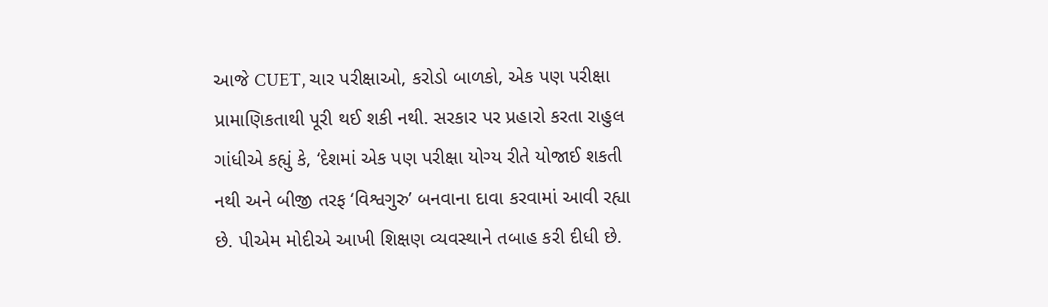આજે CUET, ચાર પરીક્ષાઓ, કરોડો બાળકો, એક પણ પરીક્ષા પ્રામાણિકતાથી પૂરી થઈ શકી નથી. સરકાર પર પ્રહારો કરતા રાહુલ ગાંધીએ કહ્યું કે, ‘દેશમાં એક પણ પરીક્ષા યોગ્ય રીતે યોજાઈ શકતી નથી અને બીજી તરફ ‘વિશ્વગુરુ’ બનવાના દાવા કરવામાં આવી રહ્યા છે. પીએમ મોદીએ આખી શિક્ષણ વ્યવસ્થાને તબાહ કરી દીધી છે.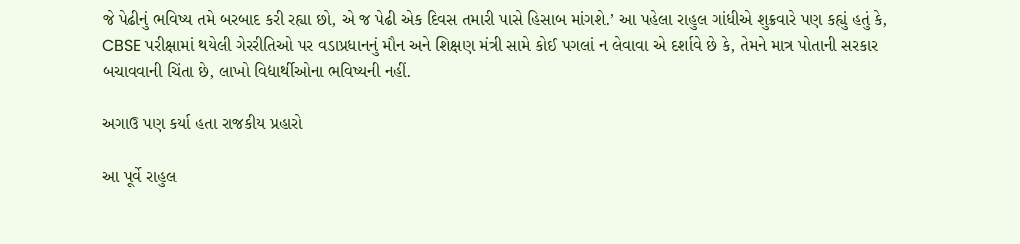જે પેઢીનું ભવિષ્ય તમે બરબાદ કરી રહ્યા છો, એ જ પેઢી એક દિવસ તમારી પાસે હિસાબ માંગશે.’ આ પહેલા રાહુલ ગાંધીએ શુક્રવારે પણ કહ્યું હતું કે, CBSE પરીક્ષામાં થયેલી ગેરરીતિઓ પર વડાપ્રધાનનું મૌન અને શિક્ષણ મંત્રી સામે કોઈ પગલાં ન લેવાવા એ દર્શાવે છે કે, તેમને માત્ર પોતાની સરકાર બચાવવાની ચિંતા છે, લાખો વિદ્યાર્થીઓના ભવિષ્યની નહીં.

અગાઉ પણ કર્યા હતા રાજકીય પ્રહારો

આ પૂર્વે રાહુલ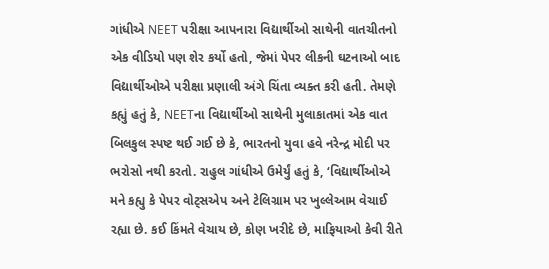ગાંધીએ NEET પરીક્ષા આપનારા વિદ્યાર્થીઓ સાથેની વાતચીતનો એક વીડિયો પણ શેર કર્યો હતો, જેમાં પેપર લીકની ઘટનાઓ બાદ વિદ્યાર્થીઓએ પરીક્ષા પ્રણાલી અંગે ચિંતા વ્યક્ત કરી હતી. તેમણે કહ્યું હતું કે, NEETના વિદ્યાર્થીઓ સાથેની મુલાકાતમાં એક વાત બિલકુલ સ્પષ્ટ થઈ ગઈ છે કે, ભારતનો યુવા હવે નરેન્દ્ર મોદી પર ભરોસો નથી કરતો. રાહુલ ગાંધીએ ઉમેર્યું હતું કે, ‘વિદ્યાર્થીઓએ મને કહ્યુ કે પેપર વોટ્સએપ અને ટેલિગ્રામ પર ખુલ્લેઆમ વેચાઈ રહ્યા છે. કઈ કિંમતે વેચાય છે, કોણ ખરીદે છે, માફિયાઓ કેવી રીતે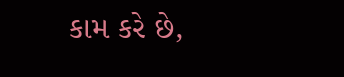કામ કરે છે,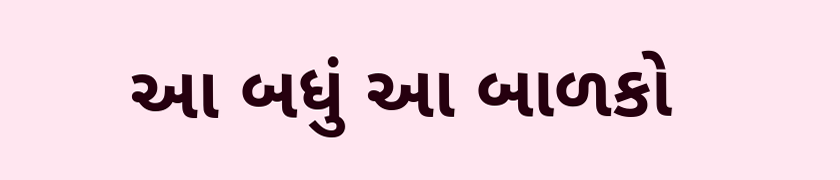આ બધું આ બાળકો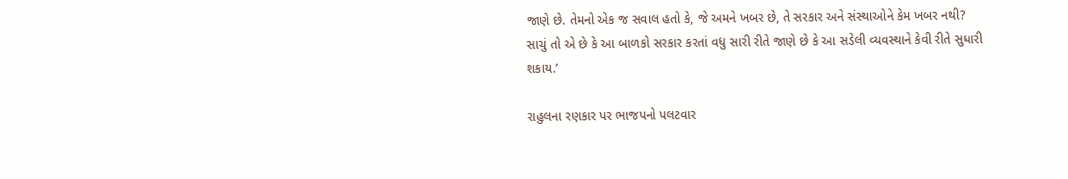જાણે છે. તેમનો એક જ સવાલ હતો કે, જે અમને ખબર છે, તે સરકાર અને સંસ્થાઓને કેમ ખબર નથી? સાચું તો એ છે કે આ બાળકો સરકાર કરતાં વધુ સારી રીતે જાણે છે કે આ સડેલી વ્યવસ્થાને કેવી રીતે સુધારી શકાય.’

રાહુલના રણકાર પર ભાજપનો પલટવાર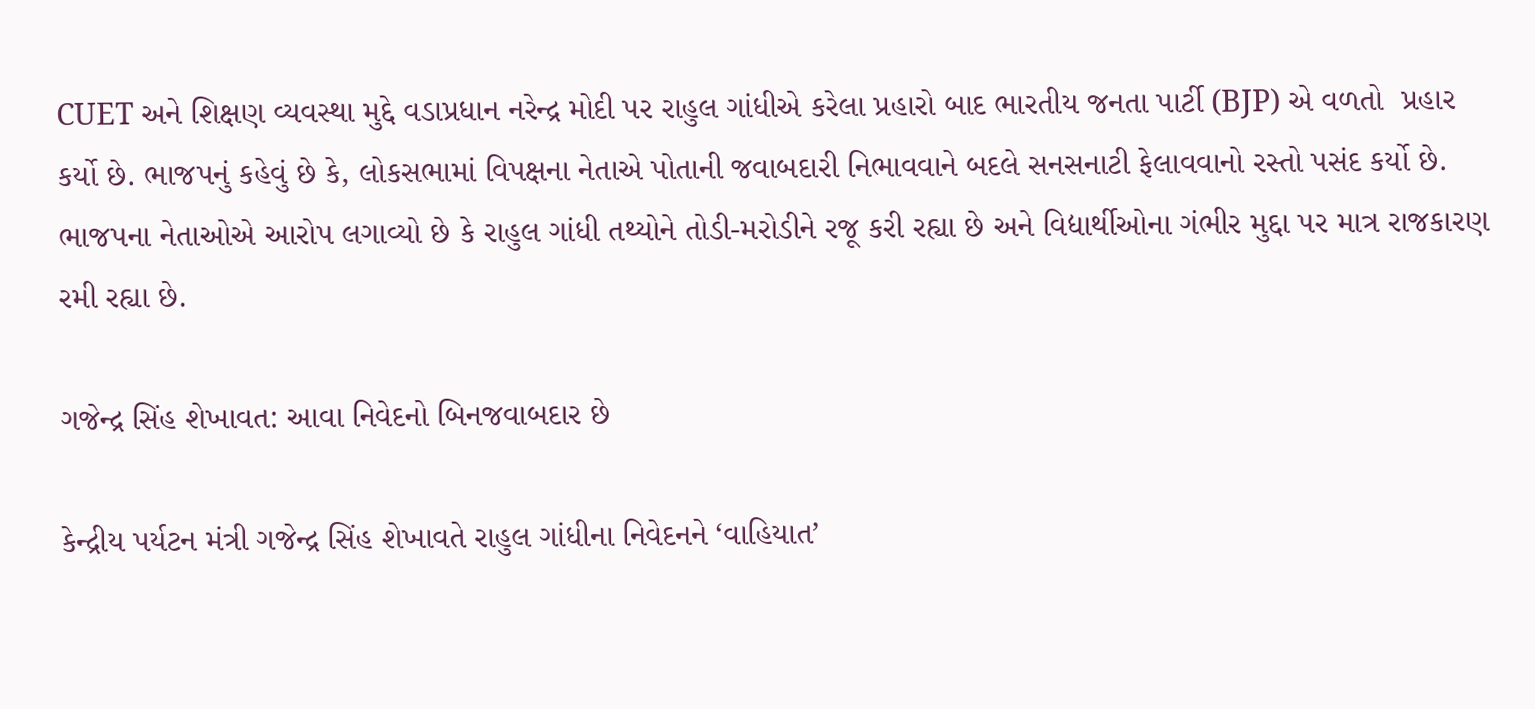CUET અને શિક્ષણ વ્યવસ્થા મુદ્દે વડાપ્રધાન નરેન્દ્ર મોદી પર રાહુલ ગાંધીએ કરેલા પ્રહારો બાદ ભારતીય જનતા પાર્ટી (BJP) એ વળતો  પ્રહાર કર્યો છે. ભાજપનું કહેવું છે કે, લોકસભામાં વિપક્ષના નેતાએ પોતાની જવાબદારી નિભાવવાને બદલે સનસનાટી ફેલાવવાનો રસ્તો પસંદ કર્યો છે. ભાજપના નેતાઓએ આરોપ લગાવ્યો છે કે રાહુલ ગાંધી તથ્યોને તોડી-મરોડીને રજૂ કરી રહ્યા છે અને વિદ્યાર્થીઓના ગંભીર મુદ્દા પર માત્ર રાજકારણ રમી રહ્યા છે.

ગજેન્દ્ર સિંહ શેખાવત: આવા નિવેદનો બિનજવાબદાર છે

કેન્દ્રીય પર્યટન મંત્રી ગજેન્દ્ર સિંહ શેખાવતે રાહુલ ગાંધીના નિવેદનને ‘વાહિયાત’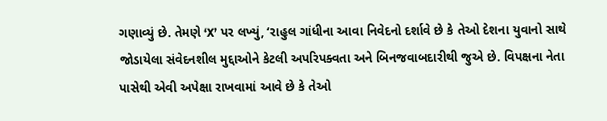ગણાવ્યું છે. તેમણે ‘X’ પર લખ્યું, ‘રાહુલ ગાંધીના આવા નિવેદનો દર્શાવે છે કે તેઓ દેશના યુવાનો સાથે જોડાયેલા સંવેદનશીલ મુદ્દાઓને કેટલી અપરિપક્વતા અને બિનજવાબદારીથી જુએ છે. વિપક્ષના નેતા પાસેથી એવી અપેક્ષા રાખવામાં આવે છે કે તેઓ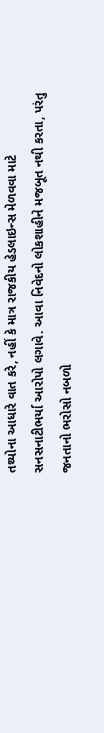તથ્યોના આધારે વાત કરે, નહીં કે માત્ર રાજકીય હેડલાઇન્સ મેળવવા માટે સનસનાટીભર્યા આરોપો લગાવે. આવા નિવેદનો લોકશાહીને મજબૂત નથી કરતા, પરંતુ જનતાનો ભરોસો નબળો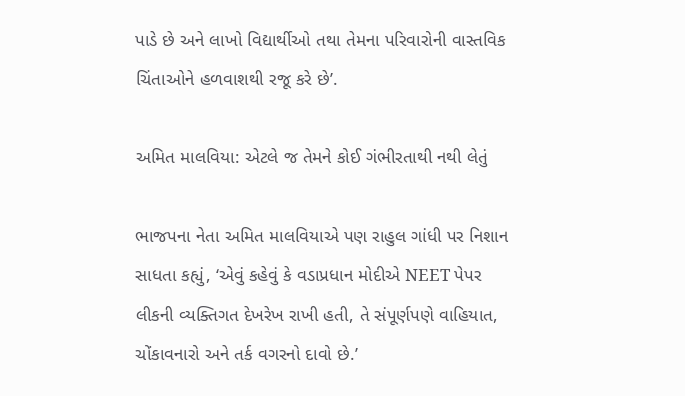પાડે છે અને લાખો વિદ્યાર્થીઓ તથા તેમના પરિવારોની વાસ્તવિક ચિંતાઓને હળવાશથી રજૂ કરે છે’.

અમિત માલવિયા: એટલે જ તેમને કોઈ ગંભીરતાથી નથી લેતું

ભાજપના નેતા અમિત માલવિયાએ પણ રાહુલ ગાંધી પર નિશાન સાધતા કહ્યું, ‘એવું કહેવું કે વડાપ્રધાન મોદીએ NEET પેપર લીકની વ્યક્તિગત દેખરેખ રાખી હતી, તે સંપૂર્ણપણે વાહિયાત, ચોંકાવનારો અને તર્ક વગરનો દાવો છે.’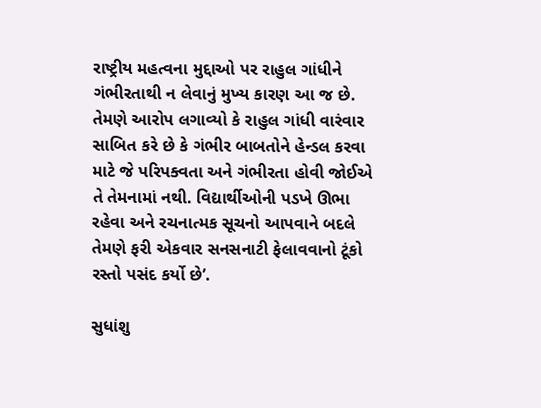રાષ્ટ્રીય મહત્વના મુદ્દાઓ પર રાહુલ ગાંધીને ગંભીરતાથી ન લેવાનું મુખ્ય કારણ આ જ છે. તેમણે આરોપ લગાવ્યો કે રાહુલ ગાંધી વારંવાર સાબિત કરે છે કે ગંભીર બાબતોને હેન્ડલ કરવા માટે જે પરિપક્વતા અને ગંભીરતા હોવી જોઈએ તે તેમનામાં નથી. વિદ્યાર્થીઓની પડખે ઊભા રહેવા અને રચનાત્મક સૂચનો આપવાને બદલે તેમણે ફરી એકવાર સનસનાટી ફેલાવવાનો ટૂંકો રસ્તો પસંદ કર્યો છે’.

સુધાંશુ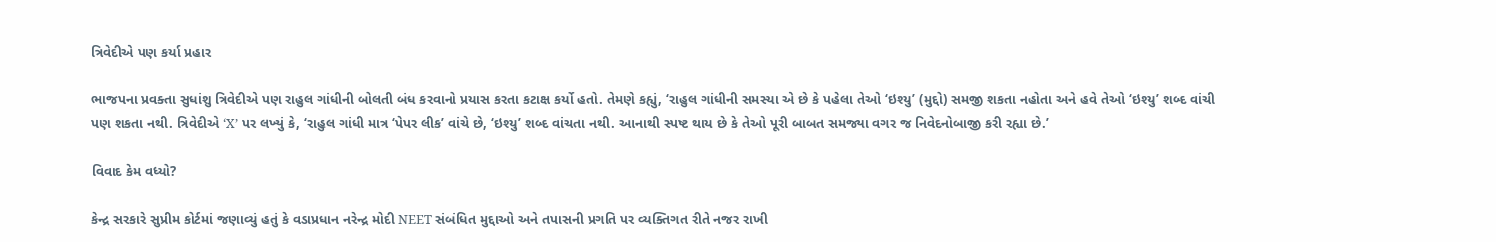ત્રિવેદીએ પણ કર્યા પ્રહાર

ભાજપના પ્રવક્તા સુધાંશુ ત્રિવેદીએ પણ રાહુલ ગાંધીની બોલતી બંધ કરવાનો પ્રયાસ કરતા કટાક્ષ કર્યો હતો. તેમણે કહ્યું, ‘રાહુલ ગાંધીની સમસ્યા એ છે કે પહેલા તેઓ ‘ઇશ્યુ’ (મુદ્દો) સમજી શકતા નહોતા અને હવે તેઓ ‘ઇશ્યુ’ શબ્દ વાંચી પણ શકતા નથી. ત્રિવેદીએ ‘X’ પર લખ્યું કે, ‘રાહુલ ગાંધી માત્ર ‘પેપર લીક’ વાંચે છે, ‘ઇશ્યુ’ શબ્દ વાંચતા નથી. આનાથી સ્પષ્ટ થાય છે કે તેઓ પૂરી બાબત સમજ્યા વગર જ નિવેદનોબાજી કરી રહ્યા છે.’

વિવાદ કેમ વધ્યો?

કેન્દ્ર સરકારે સુપ્રીમ કોર્ટમાં જણાવ્યું હતું કે વડાપ્રધાન નરેન્દ્ર મોદી NEET સંબંધિત મુદ્દાઓ અને તપાસની પ્રગતિ પર વ્યક્તિગત રીતે નજર રાખી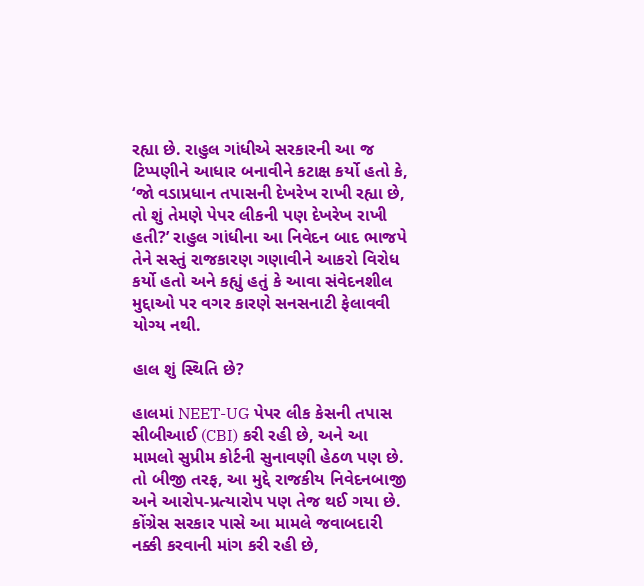રહ્યા છે. રાહુલ ગાંધીએ સરકારની આ જ ટિપ્પણીને આધાર બનાવીને કટાક્ષ કર્યો હતો કે, ‘જો વડાપ્રધાન તપાસની દેખરેખ રાખી રહ્યા છે, તો શું તેમણે પેપર લીકની પણ દેખરેખ રાખી હતી?’ રાહુલ ગાંધીના આ નિવેદન બાદ ભાજપે તેને સસ્તું રાજકારણ ગણાવીને આકરો વિરોધ કર્યો હતો અને કહ્યું હતું કે આવા સંવેદનશીલ મુદ્દાઓ પર વગર કારણે સનસનાટી ફેલાવવી યોગ્ય નથી.

હાલ શું સ્થિતિ છે?

હાલમાં NEET-UG પેપર લીક કેસની તપાસ સીબીઆઈ (CBI) કરી રહી છે, અને આ મામલો સુપ્રીમ કોર્ટની સુનાવણી હેઠળ પણ છે. તો બીજી તરફ, આ મુદ્દે રાજકીય નિવેદનબાજી અને આરોપ-પ્રત્યારોપ પણ તેજ થઈ ગયા છે. કોંગ્રેસ સરકાર પાસે આ મામલે જવાબદારી નક્કી કરવાની માંગ કરી રહી છે,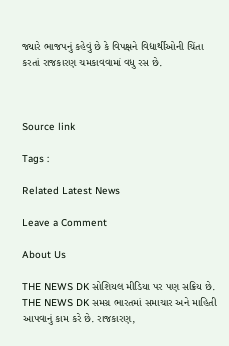જ્યારે ભાજપનું કહેવું છે કે વિપક્ષને વિદ્યાર્થીઓની ચિંતા કરતાં રાજકારણ ચમકાવવામાં વધુ રસ છે.



Source link

Tags :

Related Latest News

Leave a Comment

About Us

THE NEWS DK સોશિયલ મીડિયા પર પણ સક્રિય છે. THE NEWS DK સમગ્ર ભારતમાં સમાચાર અને માહિતી આપવાનું કામ કરે છે. રાજકારણ,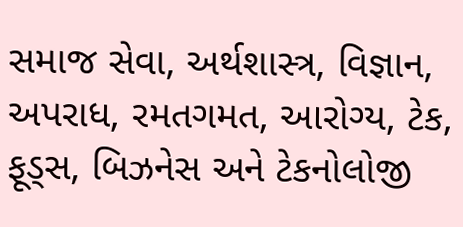સમાજ સેવા, અર્થશાસ્ત્ર, વિજ્ઞાન, અપરાધ, રમતગમત, આરોગ્ય, ટેક, ફૂડ્સ, બિઝનેસ અને ટેકનોલોજી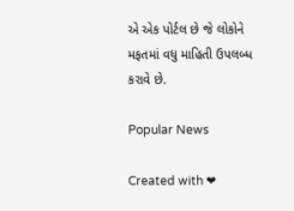એ એક પોર્ટલ છે જે લોકોને મફતમાં વધુ માહિતી ઉપલબ્ધ કરાવે છે.

Popular News

Created with ❤